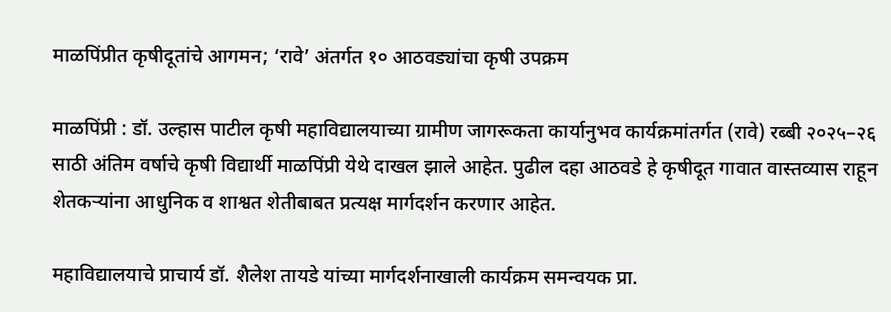माळपिंप्रीत कृषीदूतांचे आगमन; ‘रावे’ अंतर्गत १० आठवड्यांचा कृषी उपक्रम

माळपिंप्री : डॉ. उल्हास पाटील कृषी महाविद्यालयाच्या ग्रामीण जागरूकता कार्यानुभव कार्यक्रमांतर्गत (रावे) रब्बी २०२५–२६ साठी अंतिम वर्षाचे कृषी विद्यार्थी माळपिंप्री येथे दाखल झाले आहेत. पुढील दहा आठवडे हे कृषीदूत गावात वास्तव्यास राहून शेतकऱ्यांना आधुनिक व शाश्वत शेतीबाबत प्रत्यक्ष मार्गदर्शन करणार आहेत.

महाविद्यालयाचे प्राचार्य डॉ. शैलेश तायडे यांच्या मार्गदर्शनाखाली कार्यक्रम समन्वयक प्रा.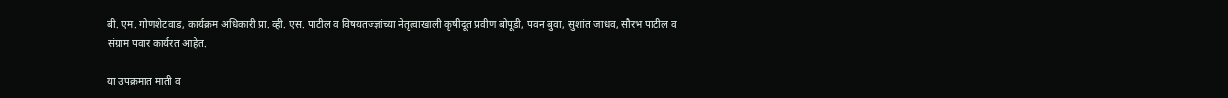बी. एम. गोणशेटवाड, कार्यक्रम अधिकारी प्रा. व्ही. एस. पाटील व विषयतज्ज्ञांच्या नेतृत्वाखाली कृषीदूत प्रवीण बोपूडी, पवन बुवा, सुशांत जाधव, सौरभ पाटील व संग्राम पवार कार्यरत आहेत.

या उपक्रमात माती व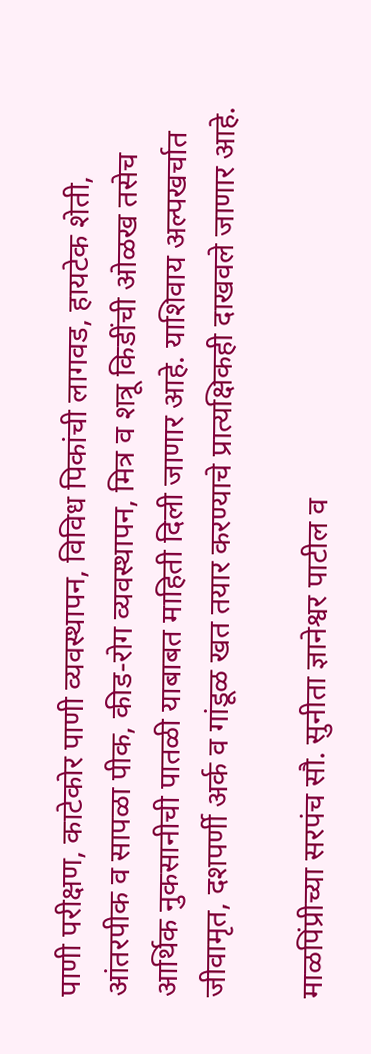पाणी परीक्षण, काटेकोर पाणी व्यवस्थापन, विविध पिकांची लागवड, हायटेक शेती, आंतरपीक व सापळा पीक, कीड-रोग व्यवस्थापन, मित्र व शत्रू किडींची ओळख तसेच आर्थिक नुकसानीची पातळी याबाबत माहिती दिली जाणार आहे. याशिवाय अल्पखर्चात जीवामृत, दशपर्णी अर्क व गांडूळ खत तयार करण्याचे प्रात्यक्षिकही दाखवले जाणार आहे.

माळपिंप्रीच्या सरपंच सौ. सुनीता ज्ञानेश्वर पाटील व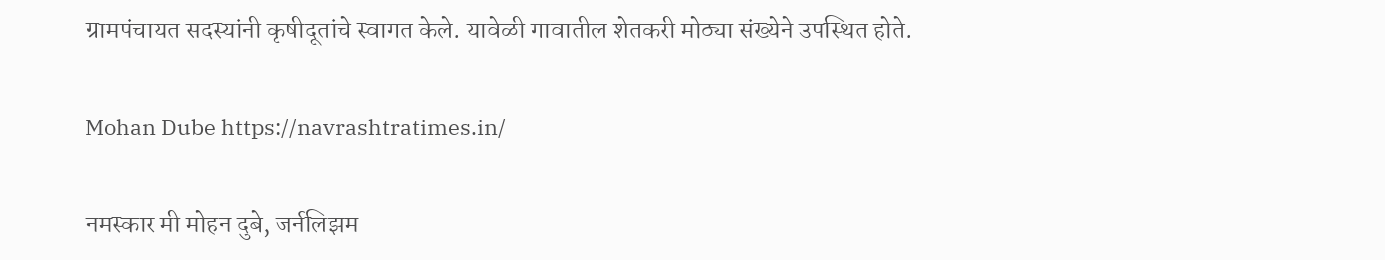ग्रामपंचायत सदस्यांनी कृषीदूतांचे स्वागत केले. यावेळी गावातील शेतकरी मोठ्या संख्येने उपस्थित होते.

Mohan Dube https://navrashtratimes.in/

नमस्कार मी मोहन दुबे, जर्नलिझम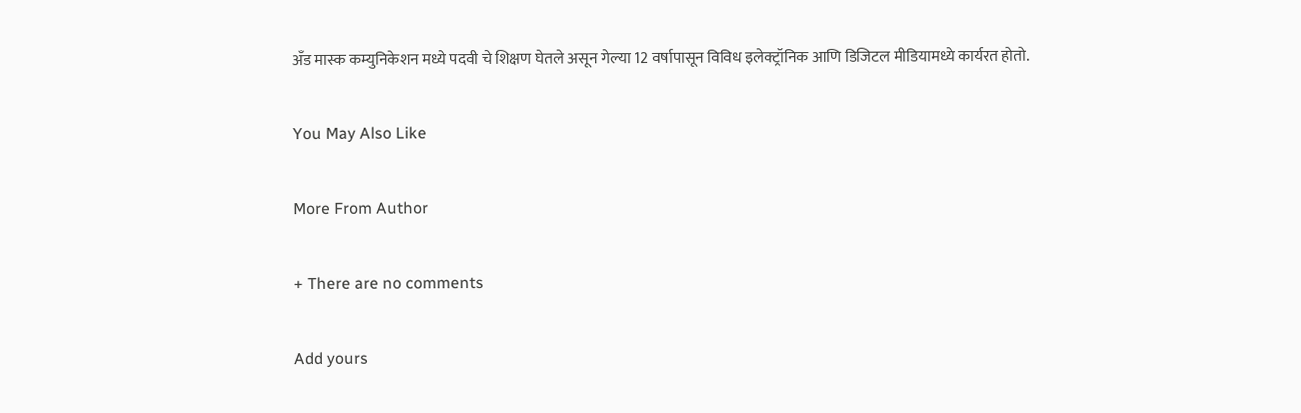अँड मास्क कम्युनिकेशन मध्ये पदवी चे शिक्षण घेतले असून गेल्या 12 वर्षापासून विविध इलेक्ट्रॉनिक आणि डिजिटल मीडियामध्ये कार्यरत होतो.

You May Also Like

More From Author

+ There are no comments

Add yours